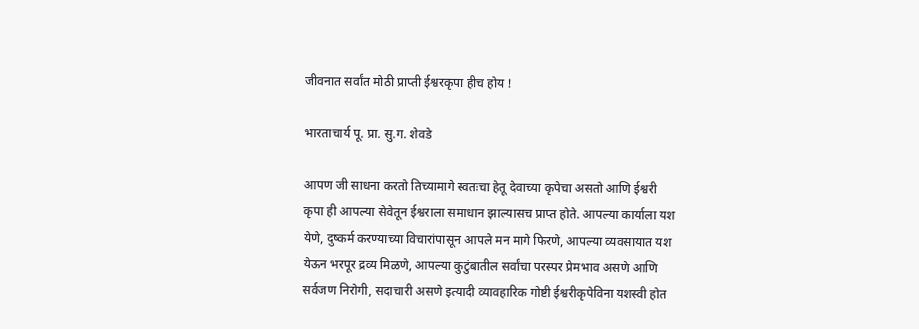जीवनात सर्वांत मोठी प्राप्ती ईश्वरकृपा हीच होय !

भारताचार्य पू. प्रा. सु.ग. शेवडे

आपण जी साधना करतो तिच्यामागे स्वतःचा हेतू देवाच्या कृपेचा असतो आणि ईश्वरी कृपा ही आपल्या सेवेतून ईश्वराला समाधान झाल्यासच प्राप्त होते. आपल्या कार्याला यश येणे, दुष्कर्म करण्याच्या विचारांपासून आपले मन मागे फिरणे, आपल्या व्यवसायात यश येऊन भरपूर द्रव्य मिळणे, आपल्या कुटुंबातील सर्वांचा परस्पर प्रेमभाव असणे आणि सर्वजण निरोगी, सदाचारी असणे इत्यादी व्यावहारिक गोष्टी ईश्वरीकृपेविना यशस्वी होत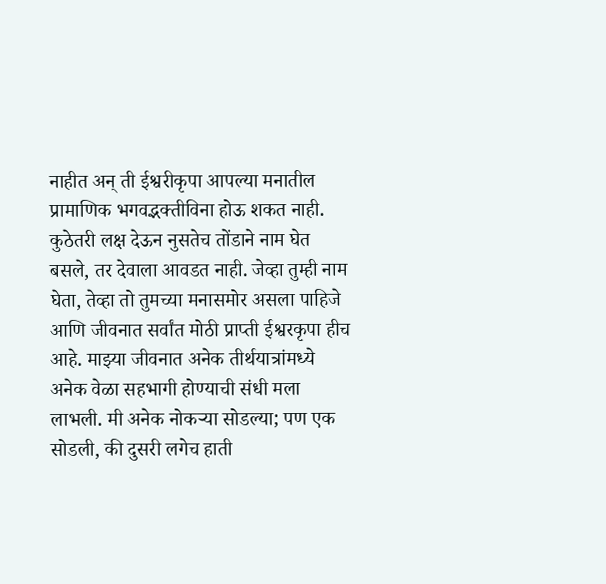नाहीत अन् ती ईश्वरीकृपा आपल्या मनातील प्रामाणिक भगवद्भक्तीविना होऊ शकत नाही. कुठेतरी लक्ष देऊन नुसतेच तोंडाने नाम घेत बसले, तर देवाला आवडत नाही. जेव्हा तुम्ही नाम घेता, तेव्हा तो तुमच्या मनासमोर असला पाहिजे आणि जीवनात सर्वांत मोठी प्राप्ती ईश्वरकृपा हीच आहे. माझ्या जीवनात अनेक तीर्थयात्रांमध्ये अनेक वेळा सहभागी होण्याची संधी मला लाभली. मी अनेक नोकर्‍या सोडल्या; पण एक सोडली, की दुसरी लगेच हाती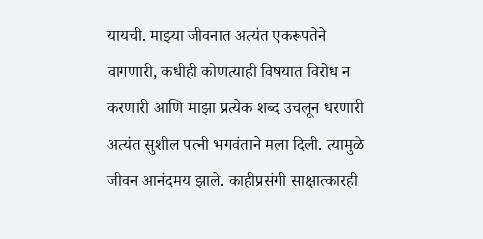यायची. माझ्या जीवनात अत्यंत एकरूपतेने वागणारी, कधीही कोणत्याही विषयात विरोध न करणारी आणि माझा प्रत्येक शब्द उचलून धरणारी अत्यंत सुशील पत्नी भगवंताने मला दिली. त्यामुळे जीवन आनंदमय झाले. काहीप्रसंगी साक्षात्कारही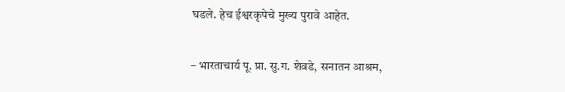घडले. हेच ईश्वरकृपेचे मुख्य पुरावे आहेत.

– भारताचार्य पू. प्रा. सु.ग. शेवडे, सनातन आश्रम,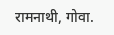रामनाथी, गोवा.